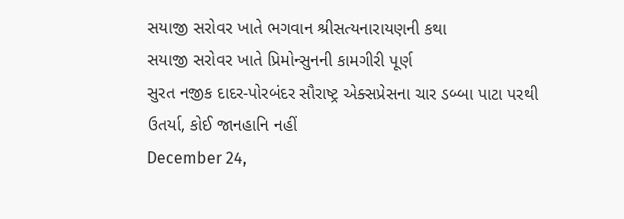સયાજી સરોવર ખાતે ભગવાન શ્રીસત્યનારાયણની કથા
સયાજી સરોવર ખાતે પ્રિમોન્સુનની કામગીરી પૂર્ણ
સુરત નજીક દાદર-પોરબંદર સૌરાષ્ટ્ર એક્સપ્રેસના ચાર ડબ્બા પાટા પરથી ઉતર્યા, કોઈ જાનહાનિ નહીં
December 24,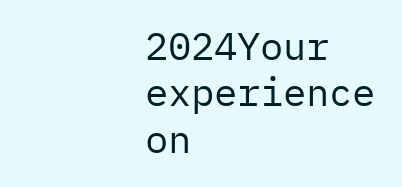2024Your experience on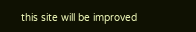this site will be improved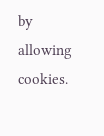by allowing cookies.